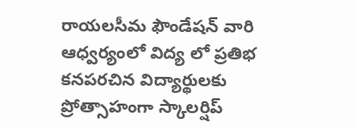రాయలసీమ ఫౌండేషన్ వారి ఆధ్వర్యంలో విద్య లో ప్రతిభ కనపరచిన విద్యార్థులకు ప్రోత్సాహంగా స్కాలర్షిప్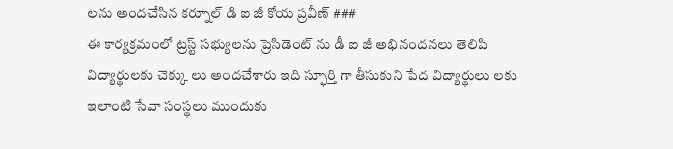లను అందచేసిన కర్నూల్ డి ఐ జీ కోయ ప్రవీణ్ ###
ఈ కార్యక్రమంలో ట్రస్ట్ సభ్యులను ప్రెసిడెంట్ ను డీ ఐ జీ అభినందనలు తెలిపి విద్యార్థులకు చెక్కు లు అందచేశారు ఇది స్ఫూర్తి గా తీసుకుని పేద విద్యార్థులు లకు ఇలాంటి సేవా సంస్థలు ముందుకు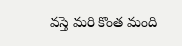వస్తె మరి కొంత మంది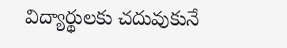విద్యార్థులకు చదువుకునే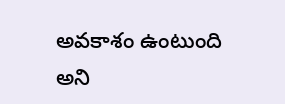అవకాశం ఉంటుంది అని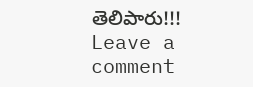తెలిపారు!!!
Leave a comment